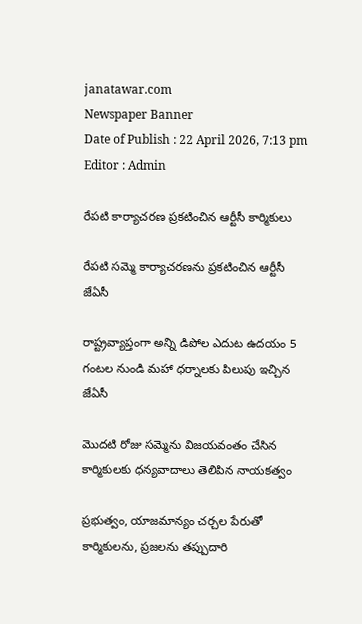janatawar.com
Newspaper Banner
Date of Publish : 22 April 2026, 7:13 pm Editor : Admin

రేపటి కార్యాచరణ ప్రకటించిన ఆర్టీసీ కార్మికులు

రేపటి సమ్మె కార్యాచరణను ప్రకటించిన ఆర్టీసీ జేఏసీ

రాష్ట్రవ్యాప్తంగా అన్ని డిపోల ఎదుట ఉదయం 5 గంటల నుండి మహా ధర్నాలకు పిలుపు ఇచ్చిన జేఏసీ

మొదటి రోజు సమ్మెను విజయవంతం చేసిన కార్మికులకు ధన్యవాదాలు తెలిపిన నాయకత్వం

ప్రభుత్వం, యాజమాన్యం చర్చల పేరుతో కార్మికులను, ప్రజలను తప్పుదారి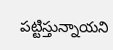పట్టిస్తున్నాయని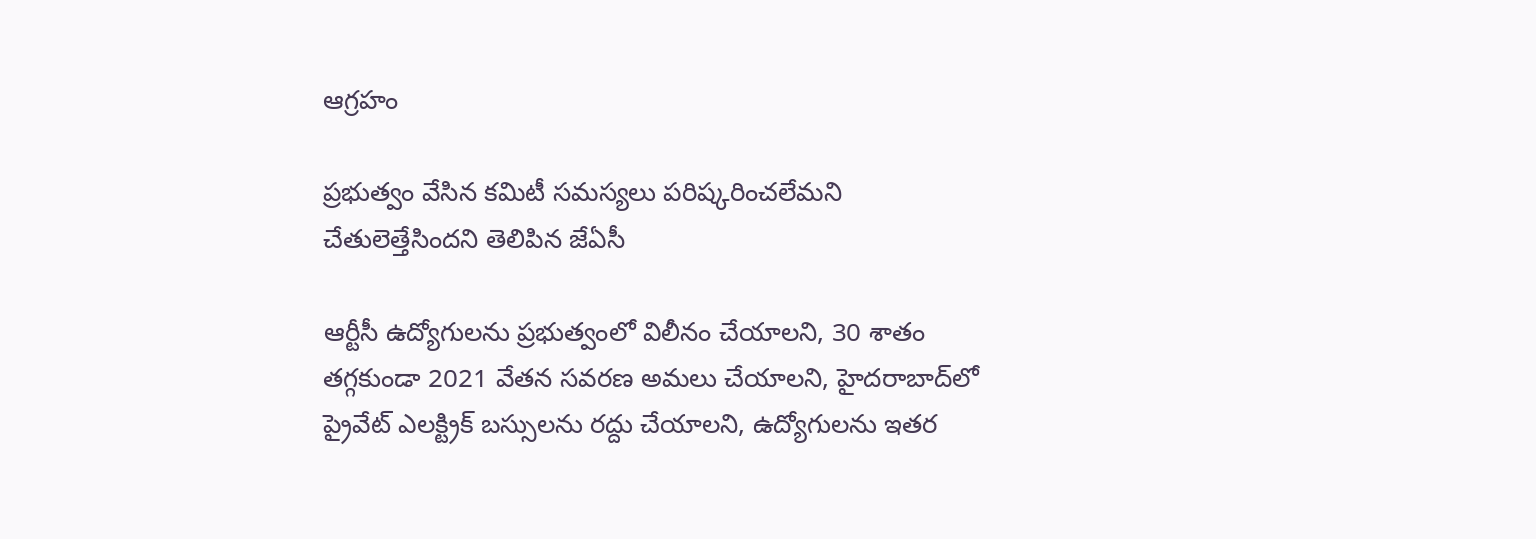ఆగ్రహం

ప్రభుత్వం వేసిన కమిటీ సమస్యలు పరిష్కరించలేమని చేతులెత్తేసిందని తెలిపిన జేఏసీ

ఆర్టీసీ ఉద్యోగులను ప్రభుత్వంలో విలీనం చేయాలని, 30 శాతం తగ్గకుండా 2021 వేతన సవరణ అమలు చేయాలని, హైదరాబాద్‌లో ప్రైవేట్ ఎలక్ట్రిక్ బస్సులను రద్దు చేయాలని, ఉద్యోగులను ఇతర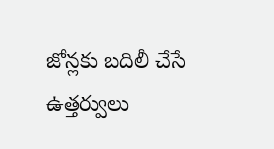జోన్లకు బదిలీ చేసే ఉత్తర్వులు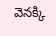వెనక్కి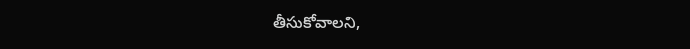తీసుకోవాలని,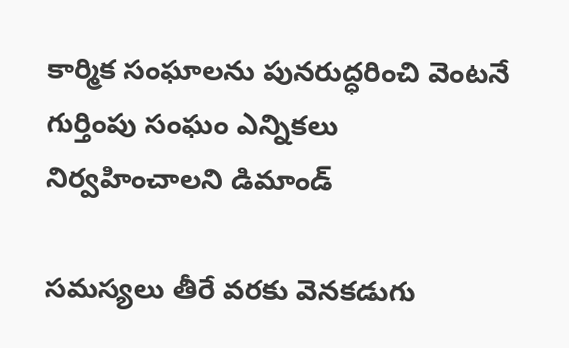కార్మిక సంఘాలను పునరుద్ధరించి వెంటనే గుర్తింపు సంఘం ఎన్నికలు నిర్వహించాలని డిమాండ్

సమస్యలు తీరే వరకు వెనకడుగు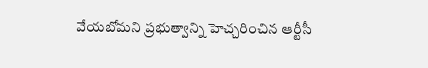వేయబోమని ప్రభుత్వాన్ని హెచ్చరించిన ఆర్టీసీ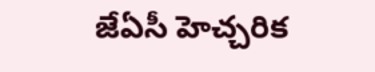జేఏసీ హెచ్చరిక